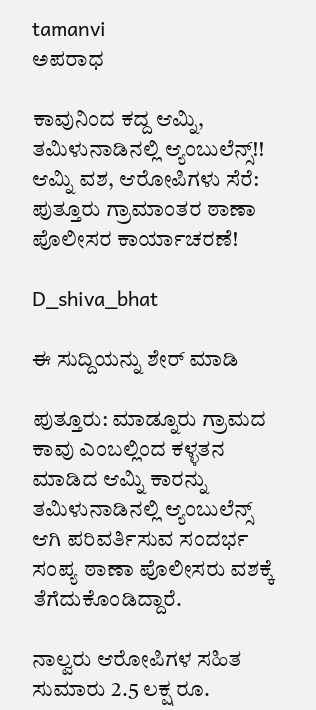tamanvi
ಅಪರಾಧ

ಕಾವುನಿಂದ ಕದ್ದ ಆಮ್ನಿ, ತಮಿಳುನಾಡಿನಲ್ಲಿ ಆ್ಯಂಬುಲೆನ್ಸ್!! ಆಮ್ನಿ ವಶ, ಆರೋಪಿಗಳು ಸೆರೆ: ಪುತ್ತೂರು ಗ್ರಾಮಾಂತರ ಠಾಣಾ ಪೊಲೀಸರ ಕಾರ್ಯಾಚರಣೆ!

D_shiva_bhat

ಈ ಸುದ್ದಿಯನ್ನು ಶೇರ್ ಮಾಡಿ

ಪುತ್ತೂರು: ಮಾಡ್ನೂರು ಗ್ರಾಮದ ಕಾವು ಎಂಬಲ್ಲಿಂದ ಕಳ್ಳತನ ಮಾಡಿದ ಆಮ್ನಿ ಕಾರನ್ನು ತಮಿಳುನಾಡಿನಲ್ಲಿ ಆ್ಯಂಬುಲೆನ್ಸ್ ಆಗಿ ಪರಿವರ್ತಿಸುವ ಸಂದರ್ಭ ಸಂಪ್ಯ ಠಾಣಾ ಪೊಲೀಸರು ವಶಕ್ಕೆ ತೆಗೆದುಕೊಂಡಿದ್ದಾರೆ.

ನಾಲ್ವರು ಆರೋಪಿಗಳ ಸಹಿತ ಸುಮಾರು 2.5 ಲಕ್ಷ ರೂ.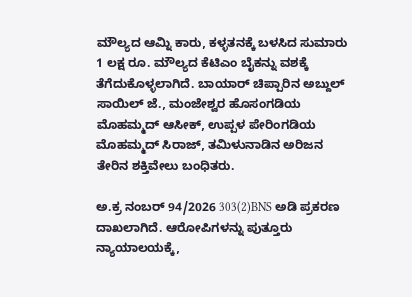ಮೌಲ್ಯದ ಆಮ್ನಿ ಕಾರು, ಕಳ್ಳತನಕ್ಕೆ ಬಳಸಿದ ಸುಮಾರು 1 ಲಕ್ಷ ರೂ. ಮೌಲ್ಯದ ಕೆಟಿಎಂ ಬೈಕನ್ನು ವಶಕ್ಕೆ ತೆಗೆದುಕೊಳ್ಳಲಾಗಿದೆ. ಬಾಯಾರ್ ಚಿಪ್ಪಾರಿನ ಅಬ್ದುಲ್ ಸಾಯಿಲ್ ಜೆ., ಮಂಜೇಶ್ವರ ಹೊಸಂಗಡಿಯ ಮೊಹಮ್ಮದ್ ಆಸೀಕ್, ಉಪ್ಪಳ ಪೇರಿಂಗಡಿಯ ಮೊಹಮ್ಮದ್ ಸಿರಾಜ್, ತಮಿಳುನಾಡಿನ ಅರಿಜನ ತೇರಿನ ಶಕ್ತಿವೇಲು ಬಂಧಿತರು.

ಅ.ಕ್ರ ನಂಬರ್ 94/2026 303(2)BNS ಅಡಿ ಪ್ರಕರಣ ದಾಖಲಾಗಿದೆ. ಆರೋಪಿಗಳನ್ನು ಪುತ್ತೂರು ನ್ಯಾಯಾಲಯಕ್ಕೆ,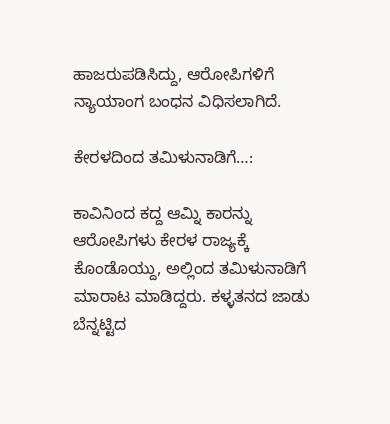ಹಾಜರುಪಡಿಸಿದ್ದು, ಆರೋಪಿಗಳಿಗೆ ನ್ಯಾಯಾಂಗ ಬಂಧನ ವಿಧಿಸಲಾಗಿದೆ.

ಕೇರಳದಿಂದ ತಮಿಳುನಾಡಿಗೆ…:

ಕಾವಿನಿಂದ ಕದ್ದ ಆಮ್ನಿ ಕಾರನ್ನು ಆರೋಪಿಗಳು ಕೇರಳ ರಾಜ್ಯಕ್ಕೆ ಕೊಂಡೊಯ್ದು, ಅಲ್ಲಿಂದ ತಮಿಳುನಾಡಿಗೆ ಮಾರಾಟ ಮಾಡಿದ್ದರು. ಕಳ್ಳತನದ ಜಾಡು ಬೆನ್ನಟ್ಟಿದ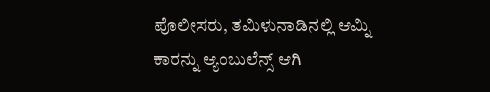ಪೊಲೀಸರು, ತಮಿಳುನಾಡಿನಲ್ಲಿ ಆಮ್ನಿ ಕಾರನ್ನು ಆ್ಯಂಬುಲೆನ್ಸ್ ಆಗಿ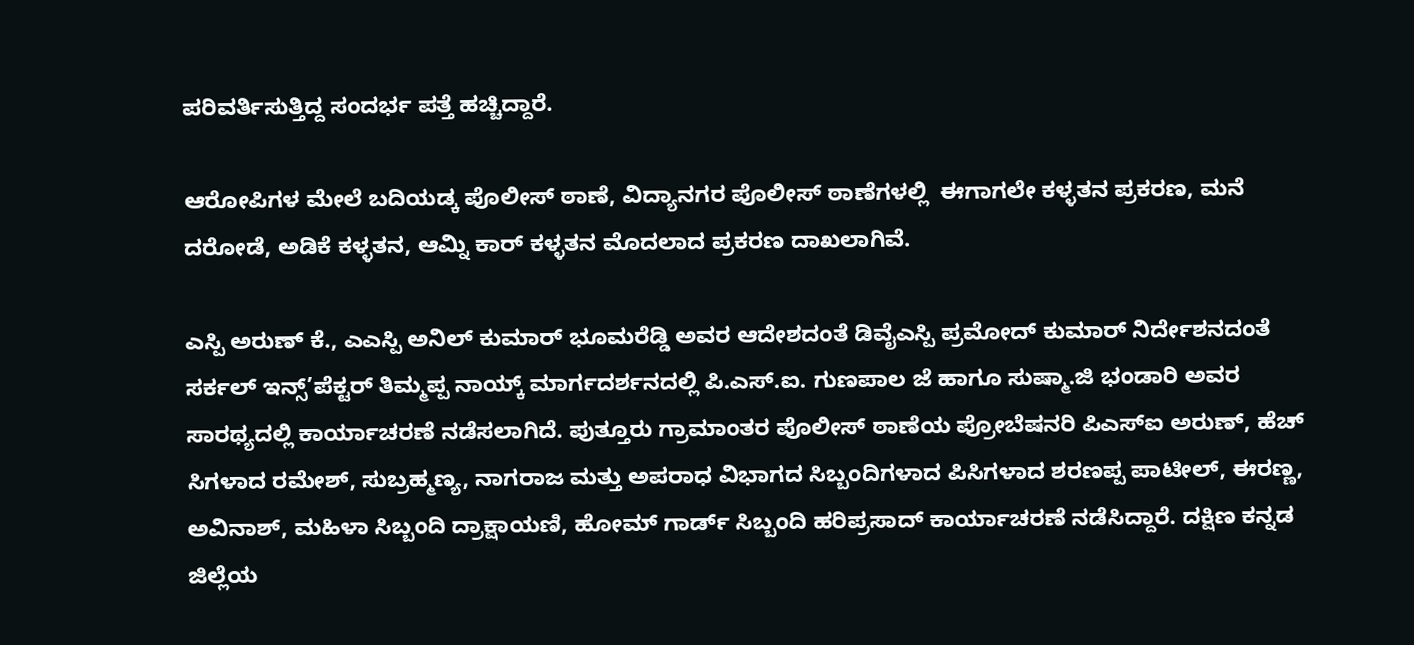ಪರಿವರ್ತಿಸುತ್ತಿದ್ದ ಸಂದರ್ಭ ಪತ್ತೆ ಹಚ್ಚಿದ್ದಾರೆ.

ಆರೋಪಿಗಳ ಮೇಲೆ ಬದಿಯಡ್ಕ ಪೊಲೀಸ್ ಠಾಣೆ, ವಿದ್ಯಾನಗರ ಪೊಲೀಸ್ ಠಾಣೆಗಳಲ್ಲಿ  ಈಗಾಗಲೇ ಕಳ್ಳತನ ಪ್ರಕರಣ, ಮನೆ ದರೋಡೆ, ಅಡಿಕೆ ಕಳ್ಳತನ, ಆಮ್ನಿ ಕಾರ್ ಕಳ್ಳತನ ಮೊದಲಾದ ಪ್ರಕರಣ ದಾಖಲಾಗಿವೆ.

ಎಸ್ಪಿ ಅರುಣ್ ಕೆ., ಎಎಸ್ಪಿ ಅನಿಲ್ ಕುಮಾರ್ ಭೂಮರೆಡ್ಡಿ ಅವರ ಆದೇಶದಂತೆ ಡಿವೈಎಸ್ಪಿ ಪ್ರಮೋದ್ ಕುಮಾರ್ ನಿರ್ದೇಶನದಂತೆ ಸರ್ಕಲ್ ಇನ್ಸ್’ಪೆಕ್ಟರ್ ತಿಮ್ಮಪ್ಪ ನಾಯ್ಕ್ ಮಾರ್ಗದರ್ಶನದಲ್ಲಿ ಪಿ.ಎಸ್.ಐ. ಗುಣಪಾಲ ಜೆ ಹಾಗೂ ಸುಷ್ಮಾ.ಜಿ ಭಂಡಾರಿ ಅವರ ಸಾರಥ್ಯದಲ್ಲಿ ಕಾರ್ಯಾಚರಣೆ ನಡೆಸಲಾಗಿದೆ. ಪುತ್ತೂರು ಗ್ರಾಮಾಂತರ ಪೊಲೀಸ್ ಠಾಣೆಯ ಪ್ರೋಬೆಷನರಿ ಪಿಎಸ್ಐ ಅರುಣ್, ಹೆಚ್ ಸಿಗಳಾದ ರಮೇಶ್, ಸುಬ್ರಹ್ಮಣ್ಯ, ನಾಗರಾಜ ಮತ್ತು ಅಪರಾಧ ವಿಭಾಗದ ಸಿಬ್ಬಂದಿಗಳಾದ ಪಿಸಿಗಳಾದ ಶರಣಪ್ಪ ಪಾಟೀಲ್, ಈರಣ್ಣ, ಅವಿನಾಶ್, ಮಹಿಳಾ ಸಿಬ್ಬಂದಿ ದ್ರಾಕ್ಷಾಯಣಿ, ಹೋಮ್ ಗಾರ್ಡ್ ಸಿಬ್ಬಂದಿ ಹರಿಪ್ರಸಾದ್ ಕಾರ್ಯಾಚರಣೆ ನಡೆಸಿದ್ದಾರೆ. ದಕ್ಷಿಣ ಕನ್ನಡ ಜಿಲ್ಲೆಯ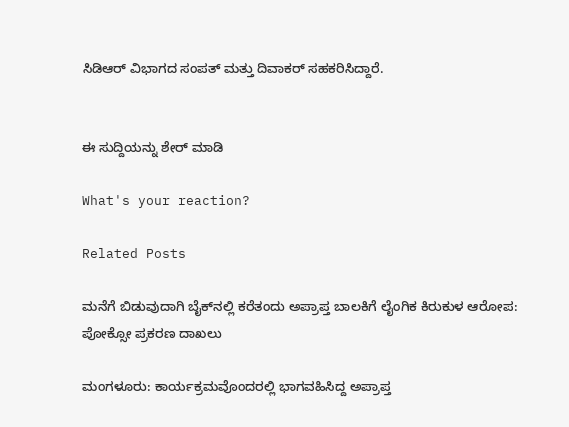ಸಿಡಿಆರ್ ವಿಭಾಗದ ಸಂಪತ್ ಮತ್ತು ದಿವಾಕರ್ ಸಹಕರಿಸಿದ್ದಾರೆ.


ಈ ಸುದ್ದಿಯನ್ನು ಶೇರ್ ಮಾಡಿ

What's your reaction?

Related Posts

ಮನೆಗೆ ಬಿಡುವುದಾಗಿ ಬೈಕ್‌ನಲ್ಲಿ ಕರೆತಂದು ಅಪ್ರಾಪ್ತ ಬಾಲಕಿಗೆ ಲೈಂಗಿಕ ಕಿರುಕುಳ ಆರೋಪ: ಪೋಕ್ಸೋ ಪ್ರಕರಣ ದಾಖಲು

ಮಂಗಳೂರು: ಕಾರ್ಯಕ್ರಮವೊಂದರಲ್ಲಿ ಭಾಗವಹಿಸಿದ್ದ ಅಪ್ರಾಪ್ತ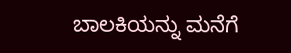ಬಾಲಕಿಯನ್ನು ಮನೆಗೆ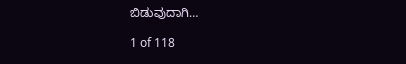ಬಿಡುವುದಾಗಿ…

1 of 118